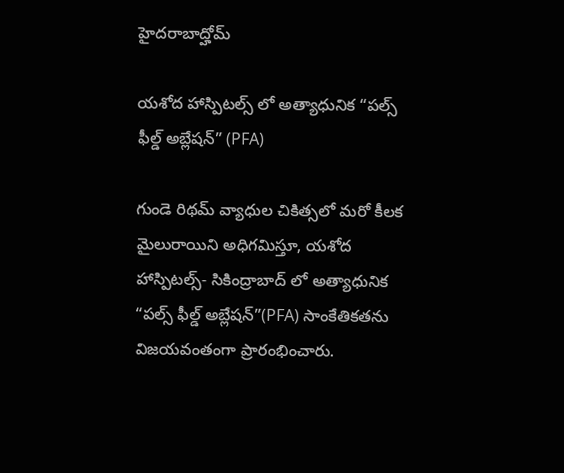హైదరాబాద్హోమ్

యశోద హాస్పిటల్స్ లో అత్యాధునిక “పల్స్ ఫీల్డ్ అబ్లేషన్” (PFA)

గుండె రిథమ్ వ్యాధుల చికిత్సలో మరో కీలక మైలురాయిని అధిగమిస్తూ, యశోద హాస్పిటల్స్- సికింద్రాబాద్ లో అత్యాధునిక “పల్స్ ఫీల్డ్ అబ్లేషన్”(PFA) సాంకేతికతను విజయవంతంగా ప్రారంభించారు.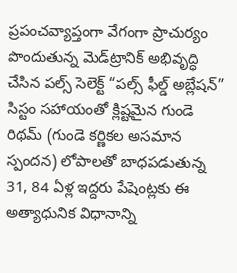ప్రపంచవ్యాప్తంగా వేగంగా ప్రాచుర్యం పొందుతున్న మెడ్‌ట్రానిక్ అభివృద్ధి చేసిన పల్స్ సెలెక్ట్ “పల్స్ ఫీల్డ్ అబ్లేషన్” సిస్టం సహాయంతో క్లిష్టమైన గుండె రిథమ్ (గుండె కర్ణికల అసమాన స్పందన) లోపాలతో బాధపడుతున్న 31, 84 ఏళ్ల ఇద్దరు పేషెంట్లకు ఈ అత్యాధునిక విధానాన్ని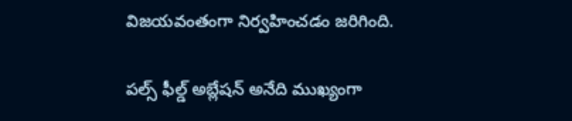విజయవంతంగా నిర్వహించడం జరిగింది.

పల్స్ ఫీల్డ్ అబ్లేషన్ అనేది ముఖ్యంగా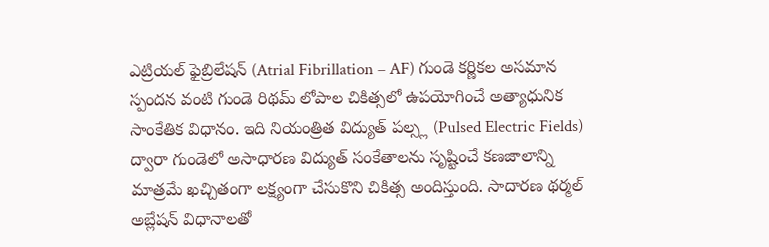ఎట్రియల్ ఫైబ్రిలేషన్ (Atrial Fibrillation – AF) గుండె కర్ణికల అసమాన స్పందన వంటి గుండె రిథమ్ లోపాల చికిత్సలో ఉపయోగించే అత్యాధునిక సాంకేతిక విధానం. ఇది నియంత్రిత విద్యుత్ పల్స్ల (Pulsed Electric Fields) ద్వారా గుండెలో అసాధారణ విద్యుత్ సంకేతాలను సృష్టించే కణజాలాన్ని మాత్రమే ఖచ్చితంగా లక్ష్యంగా చేసుకొని చికిత్స అందిస్తుంది. సాదారణ థర్మల్ అబ్లేషన్ విధానాలతో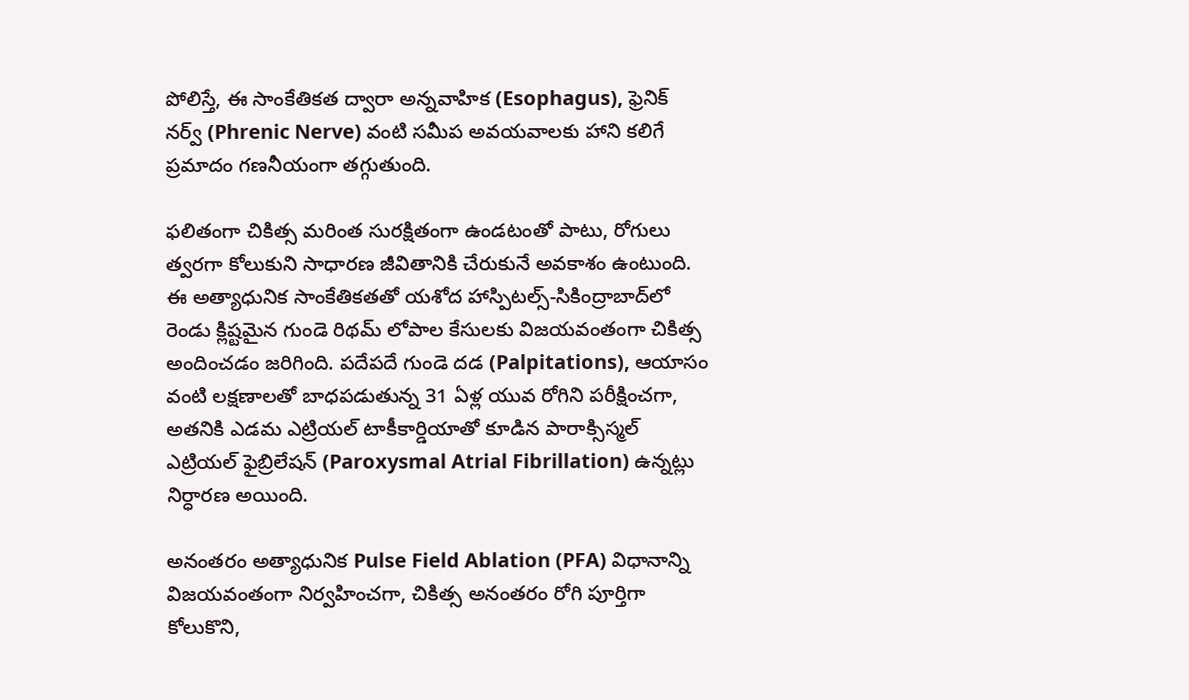పోలిస్తే, ఈ సాంకేతికత ద్వారా అన్నవాహిక (Esophagus), ఫ్రెనిక్ నర్వ్ (Phrenic Nerve) వంటి సమీప అవయవాలకు హాని కలిగే ప్రమాదం గణనీయంగా తగ్గుతుంది.

ఫలితంగా చికిత్స మరింత సురక్షితంగా ఉండటంతో పాటు, రోగులు త్వరగా కోలుకుని సాధారణ జీవితానికి చేరుకునే అవకాశం ఉంటుంది. ఈ అత్యాధునిక సాంకేతికతతో యశోద హాస్పిటల్స్-సికింద్రాబాద్‌లో రెండు క్లిష్టమైన గుండె రిథమ్ లోపాల కేసులకు విజయవంతంగా చికిత్స అందించడం జరిగింది. పదేపదే గుండె దడ (Palpitations), ఆయాసం వంటి లక్షణాలతో బాధపడుతున్న 31 ఏళ్ల యువ రోగిని పరీక్షించగా, అతనికి ఎడమ ఎట్రియల్ టాకీకార్డియాతో కూడిన పారాక్సిస్మల్ ఎట్రియల్ ఫైబ్రిలేషన్ (Paroxysmal Atrial Fibrillation) ఉన్నట్లు నిర్ధారణ అయింది.

అనంతరం అత్యాధునిక Pulse Field Ablation (PFA) విధానాన్ని విజయవంతంగా నిర్వహించగా, చికిత్స అనంతరం రోగి పూర్తిగా కోలుకొని,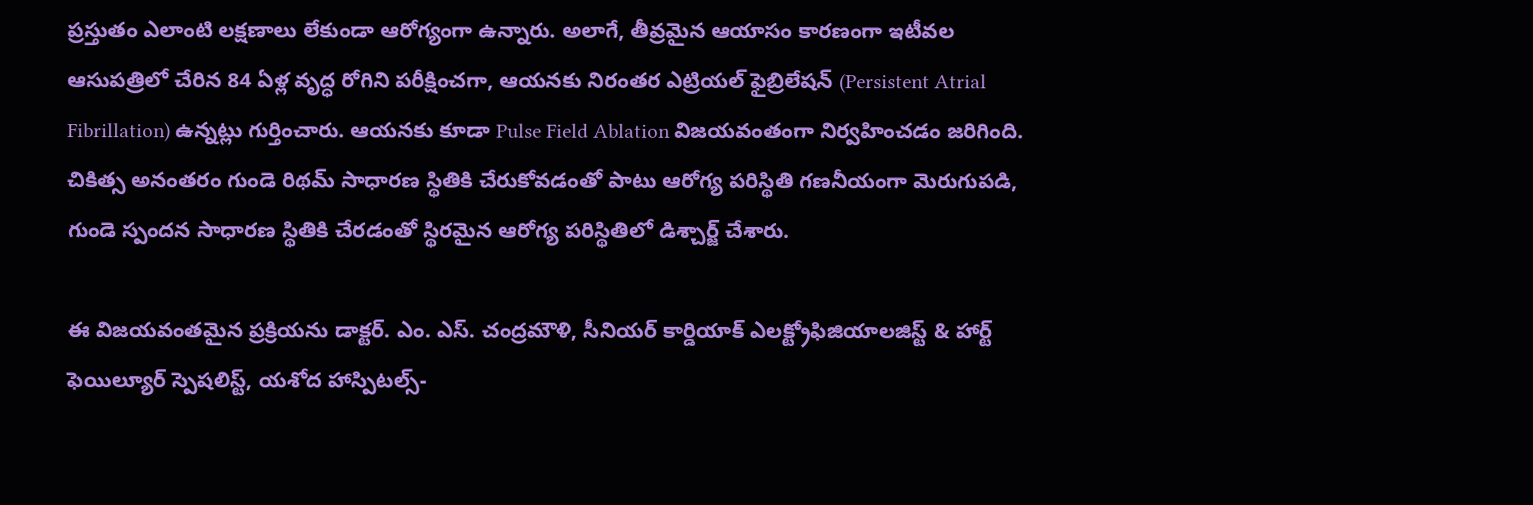ప్రస్తుతం ఎలాంటి లక్షణాలు లేకుండా ఆరోగ్యంగా ఉన్నారు. అలాగే, తీవ్రమైన ఆయాసం కారణంగా ఇటీవల ఆసుపత్రిలో చేరిన 84 ఏళ్ల వృద్ధ రోగిని పరీక్షించగా, ఆయనకు నిరంతర ఎట్రియల్ ఫైబ్రిలేషన్ (Persistent Atrial Fibrillation) ఉన్నట్లు గుర్తించారు. ఆయనకు కూడా Pulse Field Ablation విజయవంతంగా నిర్వహించడం జరిగింది. చికిత్స అనంతరం గుండె రిథమ్ సాధారణ స్థితికి చేరుకోవడంతో పాటు ఆరోగ్య పరిస్థితి గణనీయంగా మెరుగుపడి, గుండె స్పందన సాధారణ స్థితికి చేరడంతో స్థిరమైన ఆరోగ్య పరిస్థితిలో డిశ్చార్జ్ చేశారు.

ఈ విజయవంతమైన ప్రక్రియను డాక్టర్. ఎం. ఎస్. చంద్రమౌళి, సీనియర్ కార్డియాక్ ఎలక్ట్రోఫిజియాలజిస్ట్ & హార్ట్ ఫెయిల్యూర్ స్పెషలిస్ట్, యశోద హాస్పిటల్స్-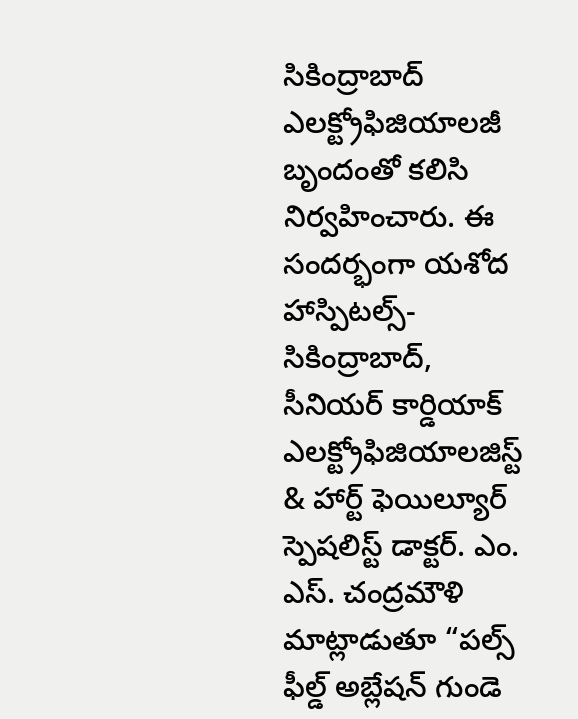సికింద్రాబాద్ ఎలక్ట్రోఫిజియాలజీ బృందంతో కలిసి నిర్వహించారు. ఈ సందర్భంగా యశోద హాస్పిటల్స్-సికింద్రాబాద్, సీనియర్ కార్డియాక్ ఎలక్ట్రోఫిజియాలజిస్ట్ & హార్ట్ ఫెయిల్యూర్ స్పెషలిస్ట్ డాక్టర్. ఎం. ఎస్. చంద్రమౌళి మాట్లాడుతూ “పల్స్ ఫీల్డ్ అబ్లేషన్ గుండె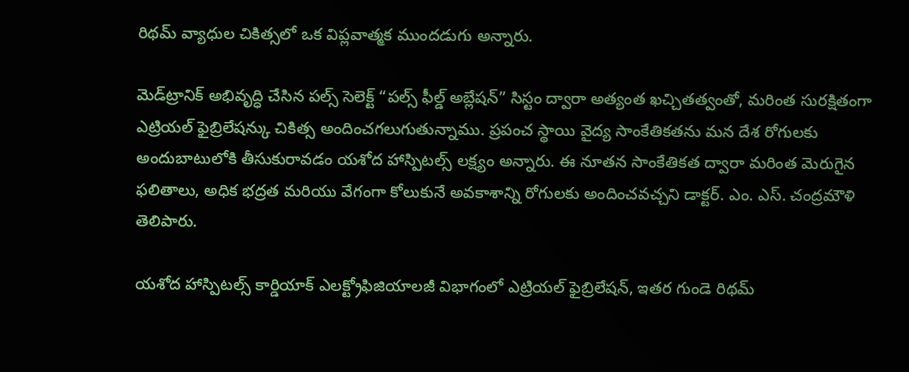రిథమ్ వ్యాధుల చికిత్సలో ఒక విప్లవాత్మక ముందడుగు అన్నారు.

మెడ్‌ట్రానిక్ అభివృద్ధి చేసిన పల్స్ సెలెక్ట్ “పల్స్ ఫీల్డ్ అబ్లేషన్” సిస్టం ద్వారా అత్యంత ఖచ్చితత్వంతో, మరింత సురక్షితంగా ఎట్రియల్ ఫైబ్రిలేషన్కు చికిత్స అందించగలుగుతున్నాము. ప్రపంచ స్థాయి వైద్య సాంకేతికతను మన దేశ రోగులకు అందుబాటులోకి తీసుకురావడం యశోద హాస్పిటల్స్ లక్ష్యం అన్నారు. ఈ నూతన సాంకేతికత ద్వారా మరింత మెరుగైన ఫలితాలు, అధిక భద్రత మరియు వేగంగా కోలుకునే అవకాశాన్ని రోగులకు అందించవచ్చని డాక్టర్. ఎం. ఎస్. చంద్రమౌళి తెలిపారు.

యశోద హాస్పిటల్స్ కార్డియాక్ ఎలక్ట్రోఫిజియాలజీ విభాగంలో ఎట్రియల్ ఫైబ్రిలేషన్, ఇతర గుండె రిథమ్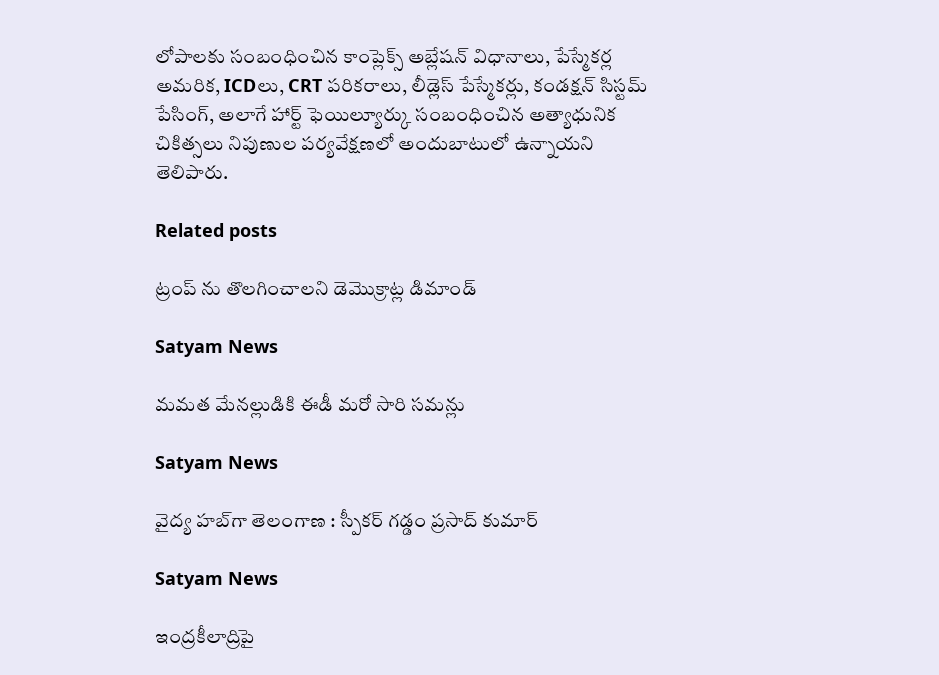లోపాలకు సంబంధించిన కాంప్లెక్స్ అబ్లేషన్ విధానాలు, పేస్మేకర్ల అమరిక, ICDలు, CRT పరికరాలు, లీడ్లెస్ పేస్మేకర్లు, కండక్షన్ సిస్టమ్ పేసింగ్, అలాగే హార్ట్ ఫెయిల్యూర్కు సంబంధించిన అత్యాధునిక చికిత్సలు నిపుణుల పర్యవేక్షణలో అందుబాటులో ఉన్నాయని తెలిపారు.

Related posts

ట్రంప్ ను తొలగించాలని డెమొక్రాట్ల డిమాండ్

Satyam News

మమత మేనల్లుడికి ఈడీ మరో సారి సమన్లు

Satyam News

వైద్య హబ్‌గా తెలంగాణ : స్పీకర్ గడ్డం ప్రసాద్ కుమార్

Satyam News

ఇంద్రకీలాద్రిపై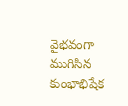వైభవంగా ముగిసిన కుంభాభిషేక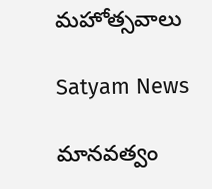మహోత్సవాలు

Satyam News

మానవత్వం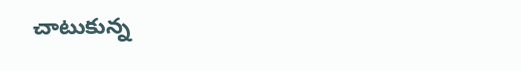చాటుకున్న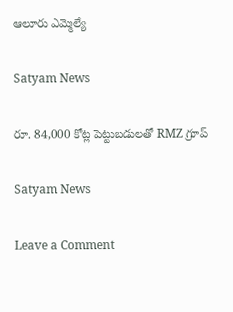ఆలూరు ఎమ్మెల్యే

Satyam News

రూ. 84,000 కోట్ల పెట్టుబడులతో RMZ గ్రూప్‌

Satyam News

Leave a Comment